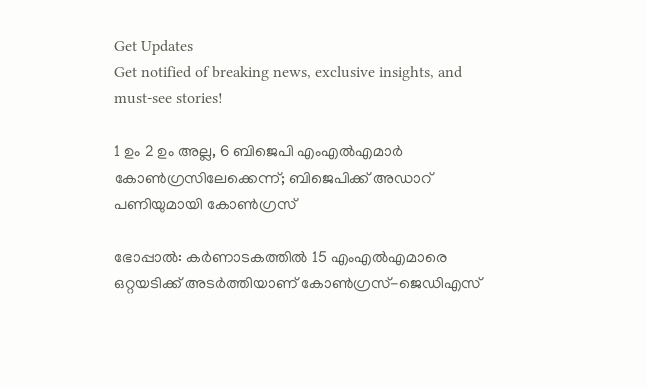Get Updates
Get notified of breaking news, exclusive insights, and must-see stories!

1 ഉം 2 ഉം അല്ല, 6 ബിജെപി എംഎല്‍എമാര്‍ കോണ്‍ഗ്രസിലേക്കെന്ന്; ബിജെപിക്ക് അഡാറ് പണിയുമായി കോണ്‍ഗ്രസ്

ഭോപ്പാല്‍: കര്‍ണാടകത്തില്‍ 15 എംഎല്‍എമാരെ ഒറ്റയടിക്ക് അടര്‍ത്തിയാണ് കോണ്‍ഗ്രസ്-ജെഡിഎസ്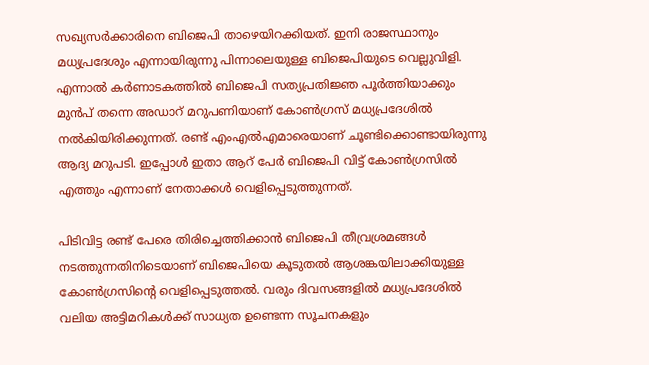സഖ്യസര്‍ക്കാരിനെ ബിജെപി താഴെയിറക്കിയത്. ഇനി രാജസ്ഥാനും മധ്യപ്രദേശും എന്നായിരുന്നു പിന്നാലെയുള്ള ബിജെപിയുടെ വെല്ലുവിളി. എന്നാല്‍ കര്‍ണാടകത്തില്‍ ബിജെപി സത്യപ്രതിജ്ഞ പൂര്‍ത്തിയാക്കും മുന്‍പ് തന്നെ അഡാറ് മറുപണിയാണ് കോണ്‍ഗ്രസ് മധ്യപ്രദേശില്‍ നല്‍കിയിരിക്കുന്നത്. രണ്ട് എംഎല്‍എമാരെയാണ് ചൂണ്ടിക്കൊണ്ടായിരുന്നു ആദ്യ മറുപടി. ഇപ്പോള്‍ ഇതാ ആറ് പേര്‍ ബിജെപി വിട്ട് കോണ്‍ഗ്രസില്‍ എത്തും എന്നാണ് നേതാക്കള്‍ വെളിപ്പെടുത്തുന്നത്.

പിടിവിട്ട രണ്ട് പേരെ തിരിച്ചെത്തിക്കാന്‍ ബിജെപി തീവ്രശ്രമങ്ങള്‍ നടത്തുന്നതിനിടെയാണ് ബിജെപിയെ കൂടുതല്‍ ആശങ്കയിലാക്കിയുള്ള കോണ്‍ഗ്രസിന്‍റെ വെളിപ്പെടുത്തല്‍. വരും ദിവസങ്ങളില്‍ മധ്യപ്രദേശില്‍ വലിയ അട്ടിമറികള്‍ക്ക് സാധ്യത ഉണ്ടെന്ന സൂചനകളും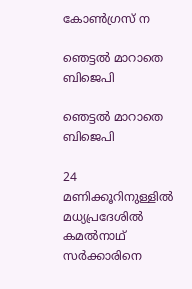കോണ്‍ഗ്രസ് ന

ഞെട്ടല്‍ മാറാതെ ബിജെപി

ഞെട്ടല്‍ മാറാതെ ബിജെപി

24 മണിക്കൂറിനുള്ളില്‍ മധ്യപ്രദേശില്‍ കമല്‍നാഥ് സര്‍ക്കാരിനെ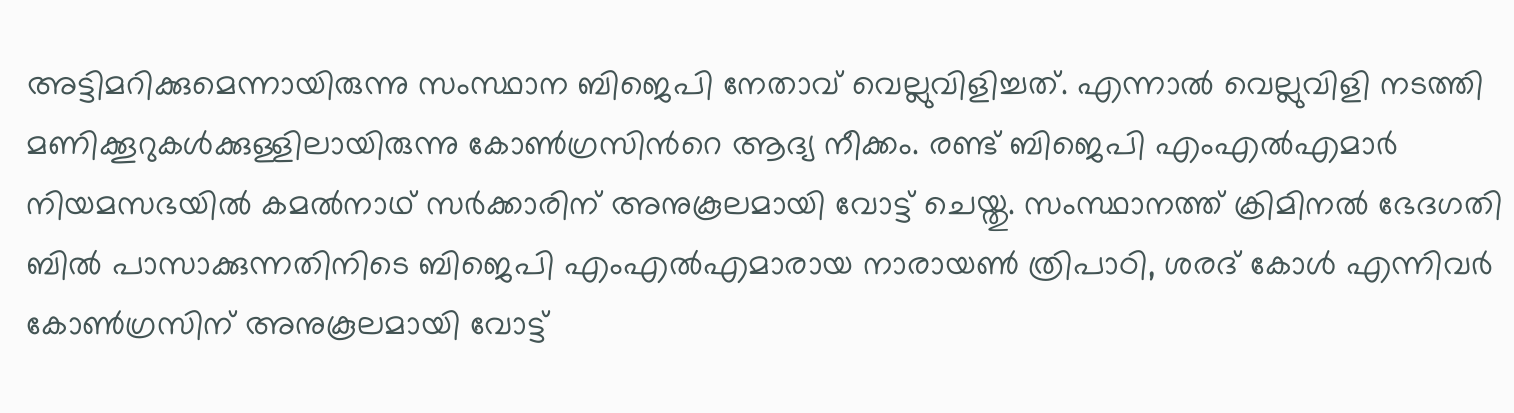അട്ടിമറിക്കുമെന്നായിരുന്നു സംസ്ഥാന ബിജെപി നേതാവ് വെല്ലുവിളിച്ചത്. എന്നാല്‍ വെല്ലുവിളി നടത്തി മണിക്കൂറുകള്‍ക്കുള്ളിലായിരുന്നു കോണ്‍ഗ്രസിന്‍റെ ആദ്യ നീക്കം. രണ്ട് ബിജെപി എംഎല്‍എമാര്‍ നിയമസഭയില്‍ കമല്‍നാഥ് സര്‍ക്കാരിന് അനുകൂലമായി വോട്ട് ചെയ്തു. സംസ്ഥാനത്ത് ക്രിമിനല്‍ ഭേദഗതി ബില്‍ പാസാക്കുന്നതിനിടെ ബിജെപി എംഎല്‍എമാരായ നാരായണ്‍ ത്രിപാഠി, ശരദ് കോള്‍ എന്നിവര്‍ കോണ്‍ഗ്രസിന് അനുകൂലമായി വോട്ട്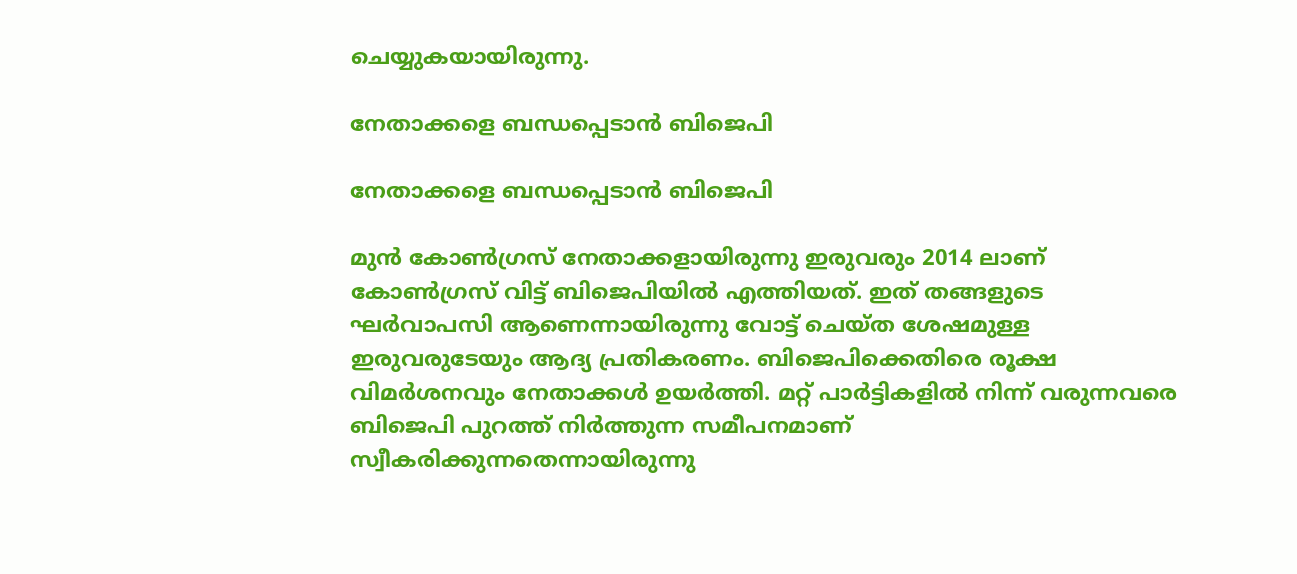ചെയ്യുകയായിരുന്നു.

നേതാക്കളെ ബന്ധപ്പെടാന്‍ ബിജെപി

നേതാക്കളെ ബന്ധപ്പെടാന്‍ ബിജെപി

മുന്‍ കോണ്‍ഗ്രസ് നേതാക്കളായിരുന്നു ഇരുവരും 2014 ലാണ് കോണ്‍ഗ്രസ് വിട്ട് ബിജെപിയില്‍ എത്തിയത്. ഇത് തങ്ങളുടെ ഘര്‍വാപസി ആണെന്നായിരുന്നു വോട്ട് ചെയ്ത ശേഷമുള്ള ഇരുവരുടേയും ആദ്യ പ്രതികരണം. ബിജെപിക്കെതിരെ രൂക്ഷ വിമര്‍ശനവും നേതാക്കള്‍ ഉയര്‍ത്തി. മറ്റ് പാര്‍ട്ടികളില്‍ നിന്ന് വരുന്നവരെ ബിജെപി പുറത്ത് നിര്‍ത്തുന്ന സമീപനമാണ് സ്വീകരിക്കുന്നതെന്നായിരുന്നു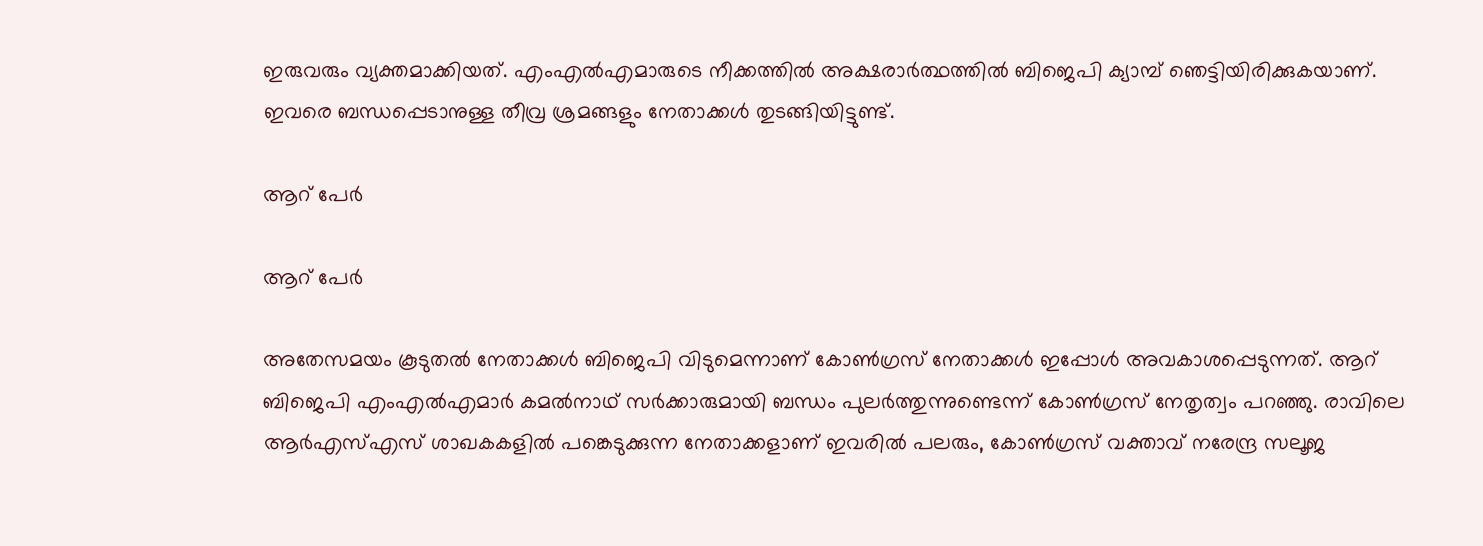ഇരുവരും വ്യക്തമാക്കിയത്. എംഎല്‍എമാരുടെ നീക്കത്തില്‍ അക്ഷരാര്‍ത്ഥത്തില്‍ ബിജെപി ക്യാമ്പ് ഞെട്ടിയിരിക്കുകയാണ്. ഇവരെ ബന്ധപ്പെടാനുള്ള തീവ്ര ശ്രമങ്ങളും നേതാക്കള്‍ തുടങ്ങിയിട്ടുണ്ട്.

ആറ് പേര്‍

ആറ് പേര്‍

അതേസമയം കൂടുതല്‍ നേതാക്കള്‍ ബിജെപി വിടുമെന്നാണ് കോണ്‍ഗ്രസ് നേതാക്കള്‍ ഇപ്പോള്‍ അവകാശപ്പെടുന്നത്. ആറ് ബിജെപി എംഎല്‍എമാര്‍ കമല്‍നാഥ് സര്‍ക്കാരുമായി ബന്ധം പുലര്‍ത്തുന്നുണ്ടെന്ന് കോണ്‍ഗ്രസ് നേതൃത്വം പറഞ്ഞു. രാവിലെ ആര്‍എസ്എസ് ശാഖകകളില്‍ പങ്കെടുക്കുന്ന നേതാക്കളാണ് ഇവരില്‍ പലരും, കോണ്‍ഗ്രസ് വക്താവ് നരേന്ദ്ര സലൂജ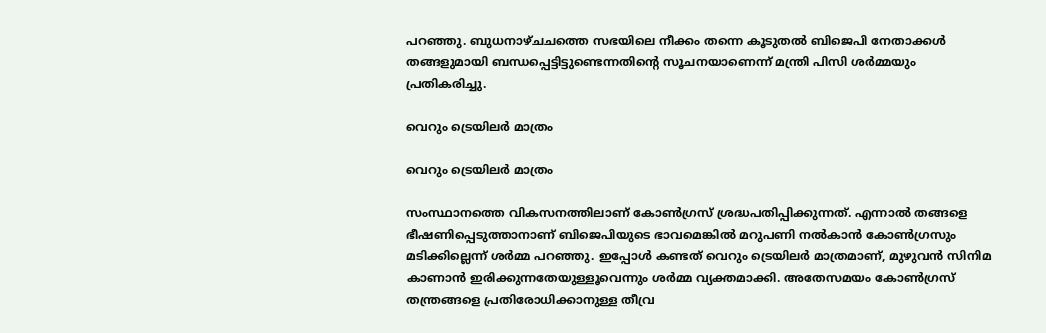പറഞ്ഞു. ബുധനാഴ്ചചത്തെ സഭയിലെ നീക്കം തന്നെ കൂടുതല്‍ ബിജെപി നേതാക്കള്‍ തങ്ങളുമായി ബന്ധപ്പെട്ടിട്ടുണ്ടെന്നതിന്‍റെ സൂചനയാണെന്ന് മന്ത്രി പിസി ശര്‍മ്മയും പ്രതികരിച്ചു.

വെറും ട്രെയിലര്‍ മാത്രം

വെറും ട്രെയിലര്‍ മാത്രം

സംസ്ഥാനത്തെ വികസനത്തിലാണ് കോണ്‍ഗ്രസ് ശ്രദ്ധപതിപ്പിക്കുന്നത്. എന്നാല്‍ തങ്ങളെ ഭീഷണിപ്പെടുത്താനാണ് ബിജെപിയുടെ ഭാവമെങ്കില്‍ മറുപണി നല്‍കാന്‍ കോണ്‍ഗ്രസും മടിക്കില്ലെന്ന് ശര്‍മ്മ പറഞ്ഞു. ഇപ്പോള്‍ കണ്ടത് വെറും ട്രെയിലര്‍ മാത്രമാണ്, മുഴുവന്‍ സിനിമ കാണാന്‍ ഇരിക്കുന്നതേയുള്ളൂവെന്നും ശര്‍മ്മ വ്യക്തമാക്കി. അതേസമയം കോണ്‍ഗ്രസ് തന്ത്രങ്ങളെ പ്രതിരോധിക്കാനുള്ള തീവ്ര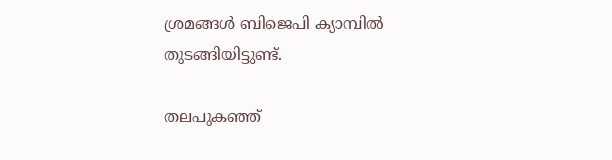ശ്രമങ്ങള്‍ ബിജെപി ക്യാമ്പില്‍ തുടങ്ങിയിട്ടുണ്ട്.

തലപുകഞ്ഞ്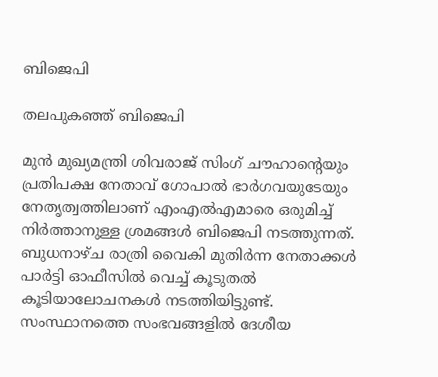ബിജെപി

തലപുകഞ്ഞ് ബിജെപി

മുന്‍ മുഖ്യമന്ത്രി ശിവരാജ് സിംഗ് ചൗഹാന്‍റെയും പ്രതിപക്ഷ നേതാവ് ഗോപാല്‍ ഭാര്‍ഗവയുടേയും നേതൃത്വത്തിലാണ് എംഎല്‍എമാരെ ഒരുമിച്ച് നിര്‍ത്താനുള്ള ശ്രമങ്ങള്‍ ബിജെപി നടത്തുന്നത്. ബുധനാഴ്ച രാത്രി വൈകി മുതിര്‍ന്ന നേതാക്കള്‍ പാര്‍ട്ടി ഓഫീസില്‍ വെച്ച് കൂടുതല്‍ കൂടിയാലോചനകള്‍ നടത്തിയിട്ടുണ്ട്. സംസ്ഥാനത്തെ സംഭവങ്ങളില്‍ ദേശീയ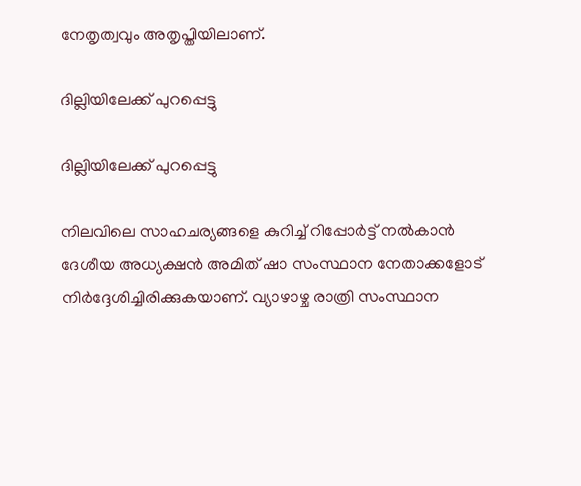നേതൃത്വവും അതൃപ്തിയിലാണ്.

ദില്ലിയിലേക്ക് പുറപ്പെട്ടു

ദില്ലിയിലേക്ക് പുറപ്പെട്ടു

നിലവിലെ സാഹചര്യങ്ങളെ കുറിച്ച് റിപ്പോര്‍ട്ട് നല്‍കാന്‍ ദേശീയ അധ്യക്ഷന്‍ അമിത് ഷാ സംസ്ഥാന നേതാക്കളോട് നിര്‍ദ്ദേശിച്ചിരിക്കുകയാണ്. വ്യാഴാഴ്ച രാത്രി സംസ്ഥാന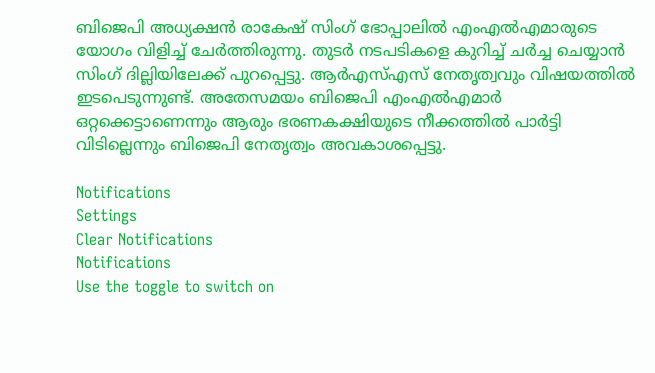ബിജെപി അധ്യക്ഷന്‍ രാകേഷ് സിംഗ് ഭോപ്പാലില്‍ എംഎല്‍എമാരുടെ യോഗം വിളിച്ച് ചേര്‍ത്തിരുന്നു. തുടര്‍ നടപടികളെ കുറിച്ച് ചര്‍ച്ച ചെയ്യാന്‍ സിംഗ് ദില്ലിയിലേക്ക് പുറപ്പെട്ടു. ആര്‍എസ്എസ് നേതൃത്വവും വിഷയത്തില്‍ ഇടപെടുന്നുണ്ട്. അതേസമയം ബിജെപി എംഎല്‍എമാര്‍ ഒറ്റക്കെട്ടാണെന്നും ആരും ഭരണകക്ഷിയുടെ നീക്കത്തില്‍ പാര്‍ട്ടി വിടില്ലെന്നും ബിജെപി നേതൃത്വം അവകാശപ്പെട്ടു.

Notifications
Settings
Clear Notifications
Notifications
Use the toggle to switch on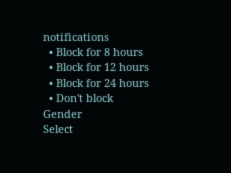notifications
  • Block for 8 hours
  • Block for 12 hours
  • Block for 24 hours
  • Don't block
Gender
Select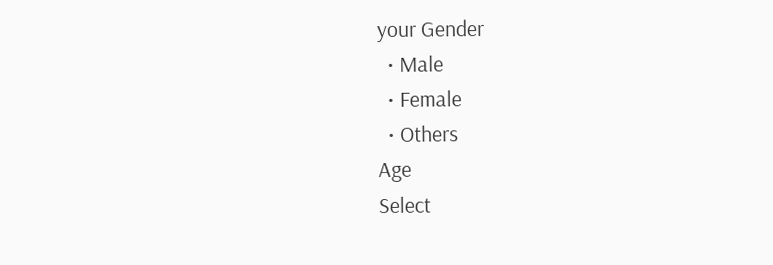your Gender
  • Male
  • Female
  • Others
Age
Select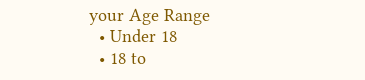your Age Range
  • Under 18
  • 18 to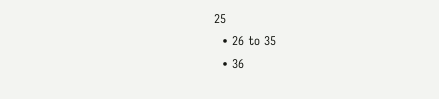25
  • 26 to 35
  • 36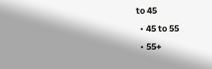to 45
  • 45 to 55
  • 55+